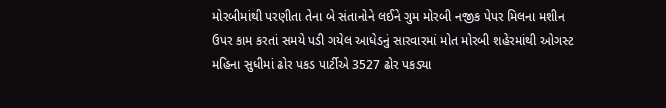મોરબીમાંથી પરણીતા તેના બે સંતાનોને લઈને ગુમ મોરબી નજીક પેપર મિલના મશીન ઉપર કામ કરતાં સમયે પડી ગયેલ આધેડનું સારવારમાં મોત મોરબી શહેરમાંથી ઓગસ્ટ મહિના સુધીમાં ઢોર પકડ પાર્ટીએ 3527 ઢોર પકડ્યા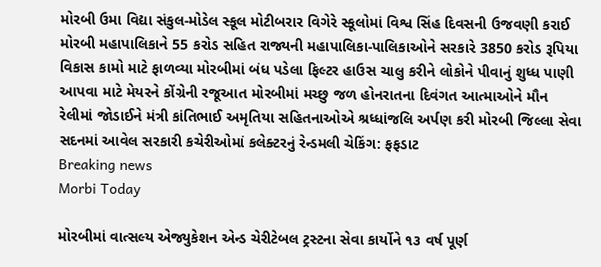મોરબી ઉમા વિદ્યા સંકુલ-મોડેલ સ્કૂલ મોટીબરાર વિગેરે સ્કૂલોમાં વિશ્વ સિંહ દિવસની ઉજવણી કરાઈ મોરબી મહાપાલિકાને 55 કરોડ સહિત રાજ્યની મહાપાલિકા-પાલિકાઓને સરકારે 3850 કરોડ રૂપિયા વિકાસ કામો માટે ફાળવ્યા મોરબીમાં બંધ પડેલા ફિલ્ટર હાઉસ ચાલુ કરીને લોકોને પીવાનું શુધ્ધ પાણી આપવા માટે મેયરને કોંગ્રેની રજૂઆત મોરબીમાં મચ્છુ જળ હોનરાતના દિવંગત આત્માઓને મૌન રેલીમાં જોડાઈને મંત્રી કાંતિભાઈ અમૃતિયા સહિતનાઓએ શ્રધ્ધાંજલિ અર્પણ કરી મોરબી જિલ્લા સેવા સદનમાં આવેલ સરકારી કચેરીઓમાં કલેક્ટરનું રેન્ડમલી ચેકિંગ: ફફડાટ
Breaking news
Morbi Today

મોરબીમાં વાત્સલ્ય એજ્યુકેશન એન્ડ ચેરીટેબલ ટ્રસ્ટના સેવા કાર્યોને ૧૩ વર્ષ પૂર્ણ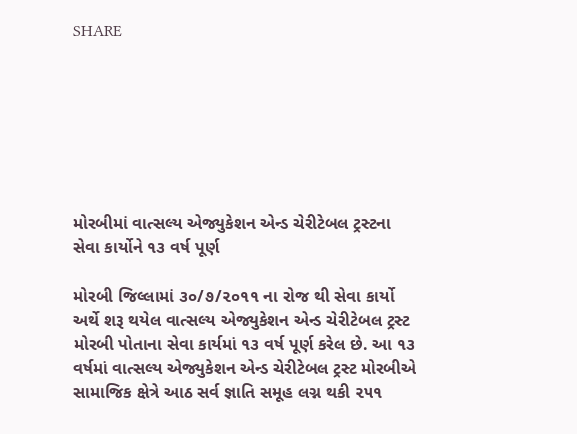SHARE







મોરબીમાં વાત્સલ્ય એજ્યુકેશન એન્ડ ચેરીટેબલ ટ્રસ્ટના સેવા કાર્યોને ૧૩ વર્ષ પૂર્ણ

મોરબી જિલ્લામાં ૩૦/૭/૨૦૧૧ ના રોજ થી સેવા કાર્યો અર્થે શરૂ થયેલ વાત્સલ્ય એજ્યુકેશન એન્ડ ચેરીટેબલ ટ્રસ્ટ મોરબી પોતાના સેવા કાર્યમાં ૧૩ વર્ષ પૂર્ણ કરેલ છે. આ ૧૩ વર્ષમાં વાત્સલ્ય એજ્યુકેશન એન્ડ ચેરીટેબલ ટ્રસ્ટ મોરબીએ સામાજિક ક્ષેત્રે આઠ સર્વ જ્ઞાતિ સમૂહ લગ્ન થકી ૨૫૧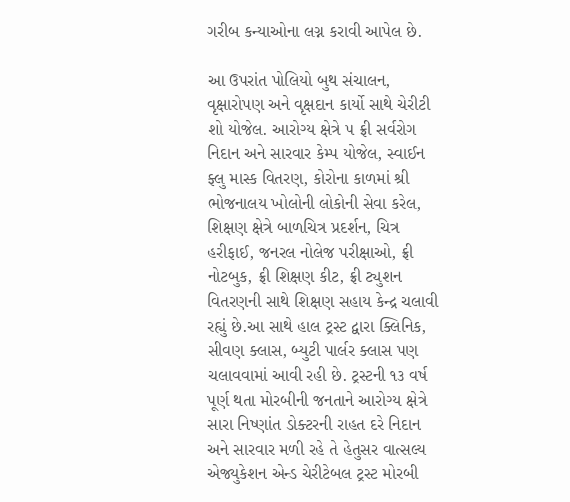ગરીબ કન્યાઓના લગ્ન કરાવી આપેલ છે.

આ ઉપરાંત પોલિયો બુથ સંચાલન, વૃક્ષારોપણ અને વૃક્ષદાન કાર્યો સાથે ચેરીટી શો યોજેલ. આરોગ્ય ક્ષેત્રે ૫ ફ્રી સર્વરોગ નિદાન અને સારવાર કેમ્પ યોજેલ, સ્વાઈન ફ્લુ માસ્ક વિતરણ, કોરોના કાળમાં શ્રી ભોજનાલય ખોલોની લોકોની સેવા કરેલ, શિક્ષણ ક્ષેત્રે બાળચિત્ર પ્રદર્શન, ચિત્ર હરીફાઈ, જનરલ નોલેજ પરીક્ષાઓ, ફ્રી નોટબુક, ફ્રી શિક્ષણ કીટ, ફ્રી ટ્યુશન વિતરણની સાથે શિક્ષણ સહાય કેન્દ્ર ચલાવી રહ્યું છે.આ સાથે હાલ ટ્રસ્ટ દ્વારા ક્લિનિક, સીવણ ક્લાસ, બ્યુટી પાર્લર ક્લાસ પણ ચલાવવામાં આવી રહી છે. ટ્રસ્ટની ૧૩ વર્ષ પૂર્ણ થતા મોરબીની જનતાને આરોગ્ય ક્ષેત્રે સારા નિષ્ણાંત ડોક્ટરની રાહત દરે નિદાન અને સારવાર મળી રહે તે હેતુસર વાત્સલ્ય એજ્યુકેશન એન્ડ ચેરીટેબલ ટ્રસ્ટ મોરબી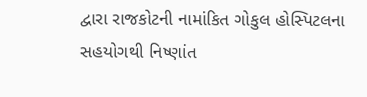દ્વારા રાજકોટની નામાંકિત ગોકુલ હોસ્પિટલના સહયોગથી નિષ્ણાંત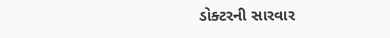ડોક્ટરની સારવાર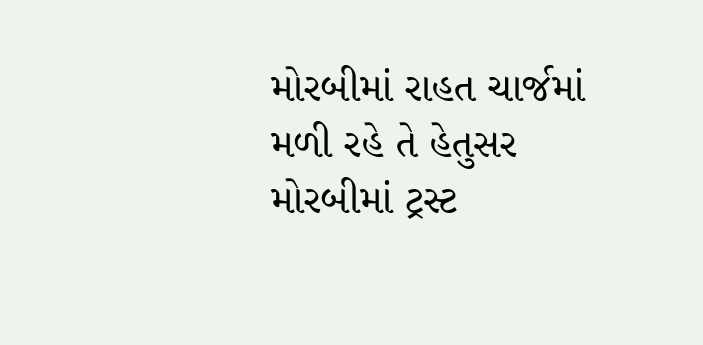મોરબીમાં રાહત ચાર્જમાં મળી રહે તે હેતુસર મોરબીમાં ટ્રસ્ટ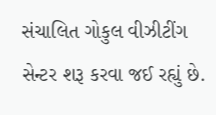સંચાલિત ગોકુલ વીઝીટીંગ સેન્ટર શરૂ કરવા જઈ રહ્યું છે.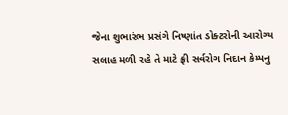જેના શુભારંભ પ્રસંગે નિષ્ણાંત ડોક્ટરોની આરોગ્ય સલાહ મળી રહે તે માટે ફ્રી સર્વરોગ નિદાન કેમ્પનુ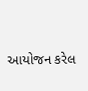આયોજન કરેલ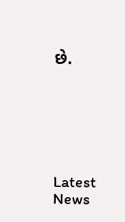છે.






Latest News